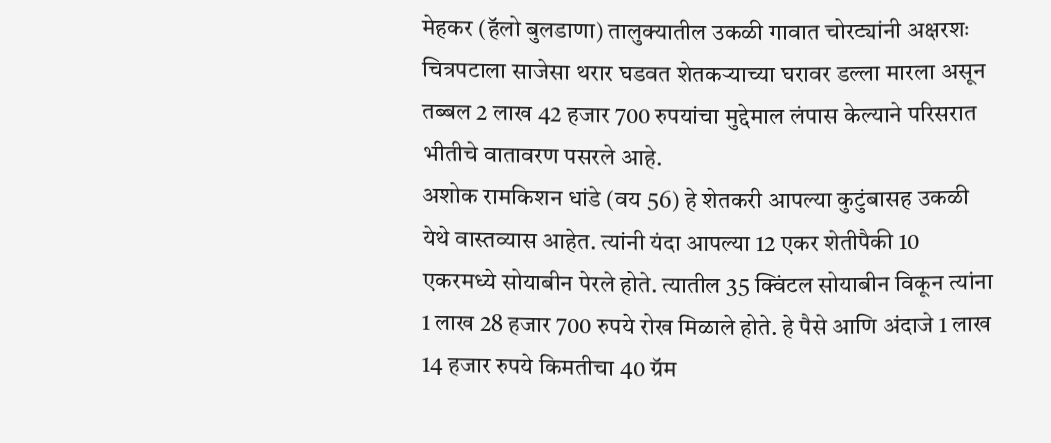मेहकर (हॅलो बुलडाणा) तालुक्यातील उकळी गावात चोरट्यांनी अक्षरशः चित्रपटाला साजेसा थरार घडवत शेतकऱ्याच्या घरावर डल्ला मारला असून तब्बल 2 लाख 42 हजार 700 रुपयांचा मुद्देमाल लंपास केल्याने परिसरात भीतीचे वातावरण पसरले आहे.
अशोक रामकिशन धांडे (वय 56) हे शेतकरी आपल्या कुटुंबासह उकळी येथे वास्तव्यास आहेत. त्यांनी यंदा आपल्या 12 एकर शेतीपैकी 10 एकरमध्ये सोयाबीन पेरले होते. त्यातील 35 क्विंटल सोयाबीन विकून त्यांना 1 लाख 28 हजार 700 रुपये रोख मिळाले होते. हे पैसे आणि अंदाजे 1 लाख 14 हजार रुपये किमतीचा 40 ग्रॅम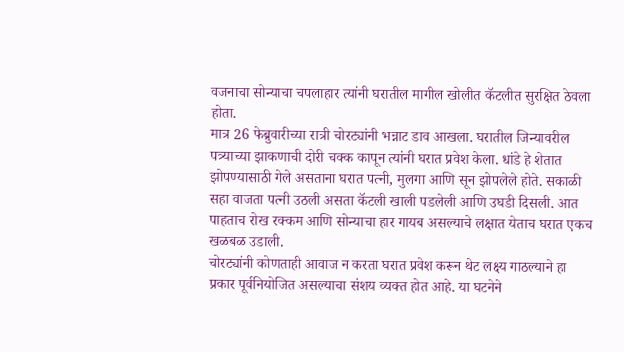वजनाचा सोन्याचा चपलाहार त्यांनी घरातील मागील खोलीत कॅटलीत सुरक्षित ठेवला होता.
मात्र 26 फेब्रुवारीच्या रात्री चोरट्यांनी भन्नाट डाव आखला. घरातील जिन्यावरील पत्र्याच्या झाकणाची दोरी चक्क कापून त्यांनी घरात प्रवेश केला. धांडे हे शेतात झोपण्यासाठी गेले असताना घरात पत्नी, मुलगा आणि सून झोपलेले होते. सकाळी सहा वाजता पत्नी उठली असता कॅटली खाली पडलेली आणि उघडी दिसली. आत पाहताच रोख रक्कम आणि सोन्याचा हार गायब असल्याचे लक्षात येताच घरात एकच खळबळ उडाली.
चोरट्यांनी कोणताही आवाज न करता घरात प्रवेश करून थेट लक्ष्य गाठल्याने हा प्रकार पूर्वनियोजित असल्याचा संशय व्यक्त होत आहे. या घटनेने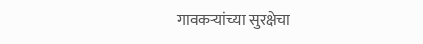गावकऱ्यांच्या सुरक्षेचा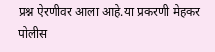प्रश्न ऐरणीवर आला आहे.या प्रकरणी मेहकर पोलीस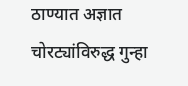ठाण्यात अज्ञात चोरट्यांविरुद्ध गुन्हा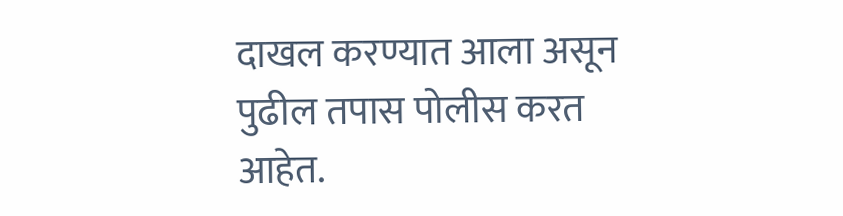दाखल करण्यात आला असून पुढील तपास पोलीस करत आहेत.